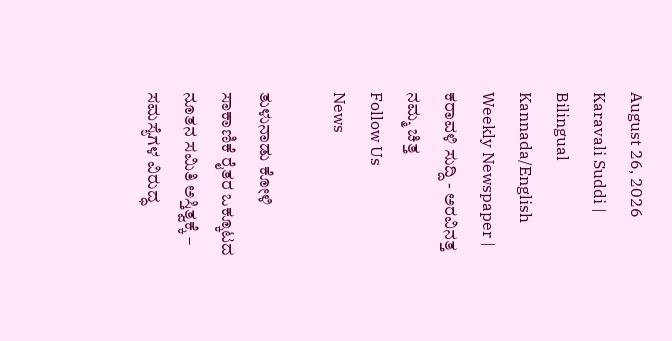August 26, 2026
Karavali Suddi | Bilingual Kannada/English Weekly Newspaper | ಕರಾವಳಿ ಸುದ್ದಿ - ಅರವಿನತ್ತ ನಮ್ಮ ಚಿತ್ತ
Follow Us
News

ತುಳುನಾಡು ಕೋಳಿ ಸಾಕಾಣಿಕೆ ರೈತರ ಒಕ್ಕೂಟದ ನೂತನ ಸಮಿತಿ ಅಸ್ತಿತ್ವಕ್ಕೆ – ಸಮಸ್ಯೆಗಳ ವಿರುದ್ಧ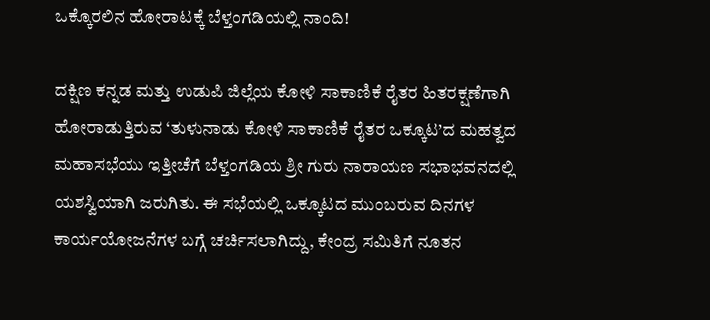ಒಕ್ಕೊರಲಿನ ಹೋರಾಟಕ್ಕೆ ಬೆಳ್ತಂಗಡಿಯಲ್ಲಿ ನಾಂದಿ!

ದಕ್ಷಿಣ ಕನ್ನಡ ಮತ್ತು ಉಡುಪಿ ಜಿಲ್ಲೆಯ ಕೋಳಿ ಸಾಕಾಣಿಕೆ ರೈತರ ಹಿತರಕ್ಷಣೆಗಾಗಿ ಹೋರಾಡುತ್ತಿರುವ ‘ತುಳುನಾಡು ಕೋಳಿ ಸಾಕಾಣಿಕೆ ರೈತರ ಒಕ್ಕೂಟ’ದ ಮಹತ್ವದ ಮಹಾಸಭೆಯು ಇತ್ತೀಚೆಗೆ ಬೆಳ್ತಂಗಡಿಯ ಶ್ರೀ ಗುರು ನಾರಾಯಣ ಸಭಾಭವನದಲ್ಲಿ ಯಶಸ್ವಿಯಾಗಿ ಜರುಗಿತು. ಈ ಸಭೆಯಲ್ಲಿ ಒಕ್ಕೂಟದ ಮುಂಬರುವ ದಿನಗಳ ಕಾರ್ಯಯೋಜನೆಗಳ ಬಗ್ಗೆ ಚರ್ಚಿಸಲಾಗಿದ್ದು, ಕೇಂದ್ರ ಸಮಿತಿಗೆ ನೂತನ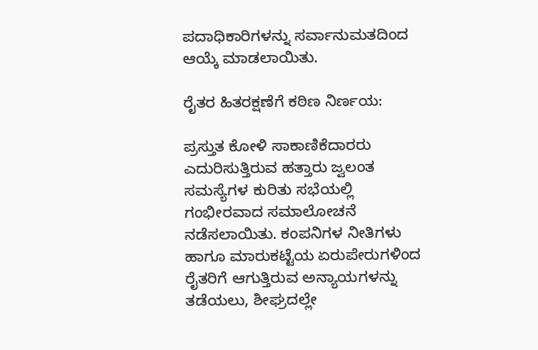ಪದಾಧಿಕಾರಿಗಳನ್ನು ಸರ್ವಾನುಮತದಿಂದ ಆಯ್ಕೆ ಮಾಡಲಾಯಿತು.

ರೈತರ ಹಿತರಕ್ಷಣೆಗೆ ಕಠಿಣ ನಿರ್ಣಯ:

ಪ್ರಸ್ತುತ ಕೋಳಿ ಸಾಕಾಣಿಕೆದಾರರು ಎದುರಿಸುತ್ತಿರುವ ಹತ್ತಾರು ಜ್ವಲಂತ ಸಮಸ್ಯೆಗಳ ಕುರಿತು ಸಭೆಯಲ್ಲಿ ಗಂಭೀರವಾದ ಸಮಾಲೋಚನೆ ನಡೆಸಲಾಯಿತು. ಕಂಪನಿಗಳ ನೀತಿಗಳು ಹಾಗೂ ಮಾರುಕಟ್ಟೆಯ ಏರುಪೇರುಗಳಿಂದ ರೈತರಿಗೆ ಆಗುತ್ತಿರುವ ಅನ್ಯಾಯಗಳನ್ನು ತಡೆಯಲು, ಶೀಘ್ರದಲ್ಲೇ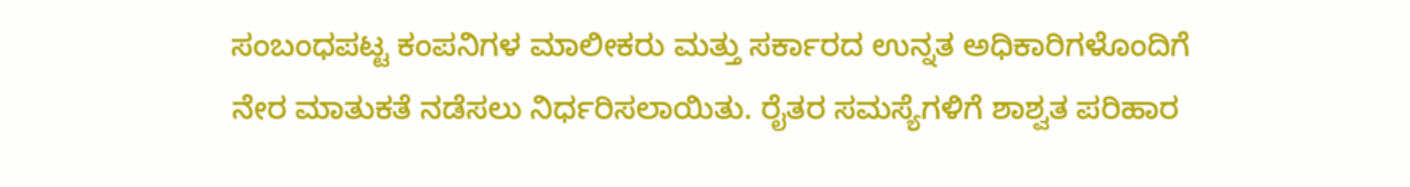ಸಂಬಂಧಪಟ್ಟ ಕಂಪನಿಗಳ ಮಾಲೀಕರು ಮತ್ತು ಸರ್ಕಾರದ ಉನ್ನತ ಅಧಿಕಾರಿಗಳೊಂದಿಗೆ ನೇರ ಮಾತುಕತೆ ನಡೆಸಲು ನಿರ್ಧರಿಸಲಾಯಿತು. ರೈತರ ಸಮಸ್ಯೆಗಳಿಗೆ ಶಾಶ್ವತ ಪರಿಹಾರ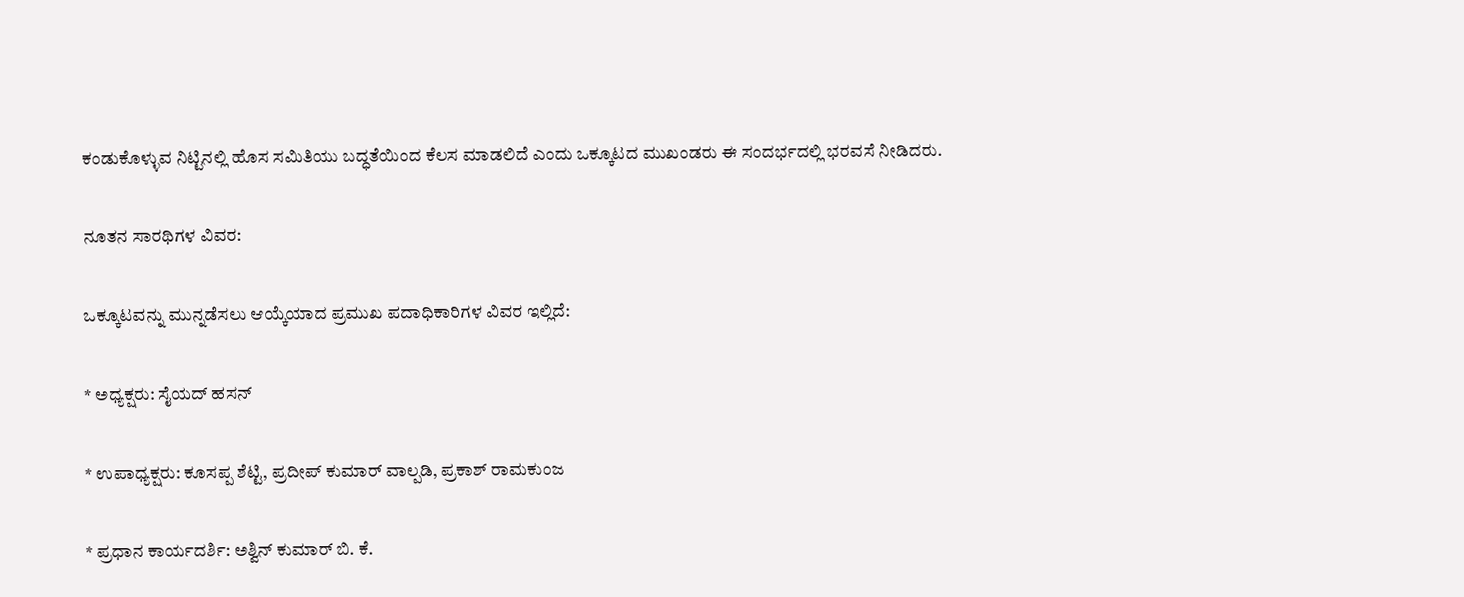ಕಂಡುಕೊಳ್ಳುವ ನಿಟ್ಟಿನಲ್ಲಿ ಹೊಸ ಸಮಿತಿಯು ಬದ್ಧತೆಯಿಂದ ಕೆಲಸ ಮಾಡಲಿದೆ ಎಂದು ಒಕ್ಕೂಟದ ಮುಖಂಡರು ಈ ಸಂದರ್ಭದಲ್ಲಿ ಭರವಸೆ ನೀಡಿದರು.

ನೂತನ ಸಾರಥಿಗಳ ವಿವರ:

ಒಕ್ಕೂಟವನ್ನು ಮುನ್ನಡೆಸಲು ಆಯ್ಕೆಯಾದ ಪ್ರಮುಖ ಪದಾಧಿಕಾರಿಗಳ ವಿವರ ಇಲ್ಲಿದೆ:

* ಅಧ್ಯಕ್ಷರು: ಸೈಯದ್ ಹಸನ್

* ಉಪಾಧ್ಯಕ್ಷರು: ಕೂಸಪ್ಪ ಶೆಟ್ಟಿ, ಪ್ರದೀಪ್ ಕುಮಾರ್ ವಾಲ್ಪಡಿ, ಪ್ರಕಾಶ್ ರಾಮಕುಂಜ

* ಪ್ರಧಾನ ಕಾರ್ಯದರ್ಶಿ: ಅಶ್ವಿನ್ ಕುಮಾರ್ ಬಿ. ಕೆ.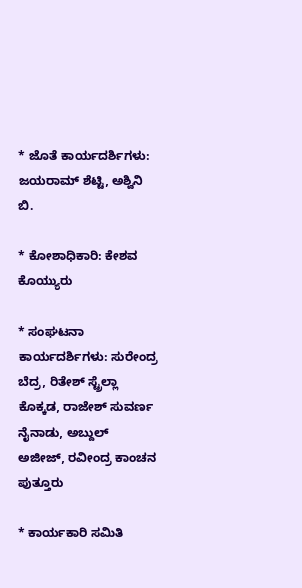* ಜೊತೆ ಕಾರ್ಯದರ್ಶಿಗಳು: ಜಯರಾಮ್ ಶೆಟ್ಟಿ, ಅಶ್ವಿನಿ ಬಿ.

* ಕೋಶಾಧಿಕಾರಿ: ಕೇಶವ ಕೊಯ್ಯುರು

* ಸಂಘಟನಾ ಕಾರ್ಯದರ್ಶಿಗಳು: ಸುರೇಂದ್ರ ಬೆದ್ರ, ರಿತೇಶ್ ಸ್ಟ್ರೆಲ್ಲಾ ಕೊಕ್ಕಡ, ರಾಜೇಶ್ ಸುವರ್ಣ ನೈನಾಡು, ಅಬ್ದುಲ್ ಅಜೀಜ್, ರವೀಂದ್ರ ಕಾಂಚನ ಪುತ್ತೂರು

* ಕಾರ್ಯಕಾರಿ ಸಮಿತಿ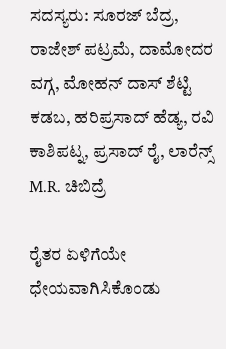ಸದಸ್ಯರು: ಸೂರಜ್ ಬೆದ್ರ, ರಾಜೇಶ್ ಪಟ್ರಮೆ, ದಾಮೋದರ ವಗ್ಗ, ಮೋಹನ್ ದಾಸ್ ಶೆಟ್ಟಿ ಕಡಬ, ಹರಿಪ್ರಸಾದ್ ಹೆಡ್ಯ, ರವಿ ಕಾಶಿಪಟ್ನ, ಪ್ರಸಾದ್ ರೈ, ಲಾರೆನ್ಸ್ M.R. ಚಿಬಿದ್ರೆ

ರೈತರ ಏಳಿಗೆಯೇ ಧೇಯವಾಗಿಸಿಕೊಂಡು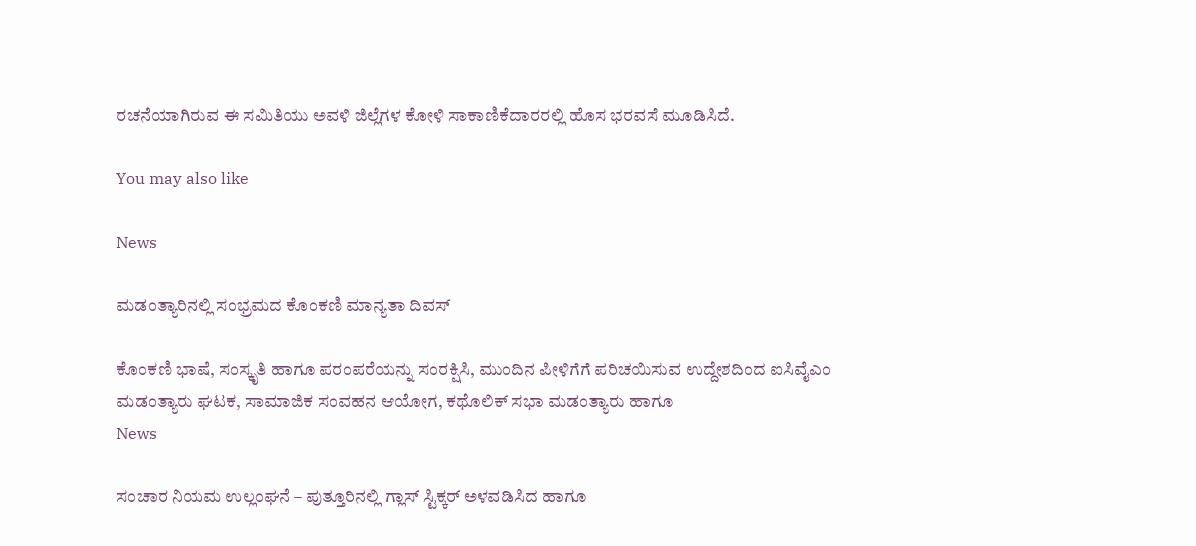ರಚನೆಯಾಗಿರುವ ಈ ಸಮಿತಿಯು ಅವಳಿ ಜಿಲ್ಲೆಗಳ ಕೋಳಿ ಸಾಕಾಣಿಕೆದಾರರಲ್ಲಿ ಹೊಸ ಭರವಸೆ ಮೂಡಿಸಿದೆ.

You may also like

News

ಮಡಂತ್ಯಾರಿನಲ್ಲಿ ಸಂಭ್ರಮದ ಕೊಂಕಣಿ ಮಾನ್ಯತಾ ದಿವಸ್

ಕೊಂಕಣಿ ಭಾಷೆ, ಸಂಸ್ಕೃತಿ ಹಾಗೂ ಪರಂಪರೆಯನ್ನು ಸಂರಕ್ಷಿಸಿ, ಮುಂದಿನ ಪೀಳಿಗೆಗೆ ಪರಿಚಯಿಸುವ ಉದ್ದೇಶದಿಂದ ಐಸಿವೈಎಂ ಮಡಂತ್ಯಾರು ಘಟಕ, ಸಾಮಾಜಿಕ ಸಂವಹನ ಆಯೋಗ, ಕಥೊಲಿಕ್ ಸಭಾ ಮಡಂತ್ಯಾರು ಹಾಗೂ
News

ಸಂಚಾರ ನಿಯಮ ಉಲ್ಲಂಘನೆ – ಪುತ್ತೂರಿನಲ್ಲಿ ಗ್ಲಾಸ್ ಸ್ಟಿಕ್ಕರ್ ಅಳವಡಿಸಿದ ಹಾಗೂ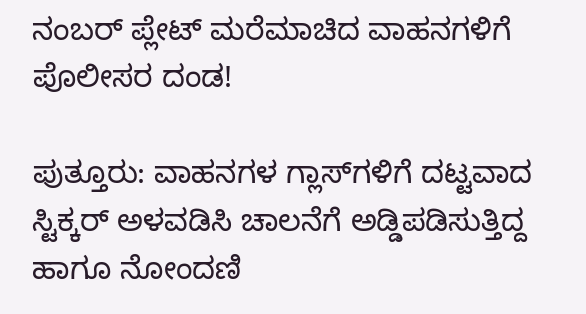ನಂಬರ್ ಪ್ಲೇಟ್ ಮರೆಮಾಚಿದ ವಾಹನಗಳಿಗೆ ಪೊಲೀಸರ ದಂಡ!

ಪುತ್ತೂರು: ವಾಹನಗಳ ಗ್ಲಾಸ್‌ಗಳಿಗೆ ದಟ್ಟವಾದ ಸ್ಟಿಕ್ಕರ್ ಅಳವಡಿಸಿ ಚಾಲನೆಗೆ ಅಡ್ಡಿಪಡಿಸುತ್ತಿದ್ದ ಹಾಗೂ ನೋಂದಣಿ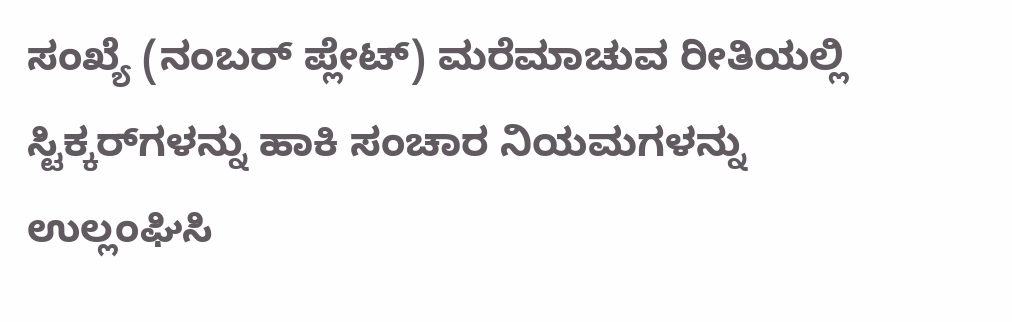ಸಂಖ್ಯೆ (ನಂಬರ್ ಪ್ಲೇಟ್) ಮರೆಮಾಚುವ ರೀತಿಯಲ್ಲಿ ಸ್ಟಿಕ್ಕರ್‌ಗಳನ್ನು ಹಾಕಿ ಸಂಚಾರ ನಿಯಮಗಳನ್ನು ಉಲ್ಲಂಘಿಸಿ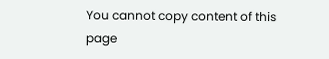You cannot copy content of this page